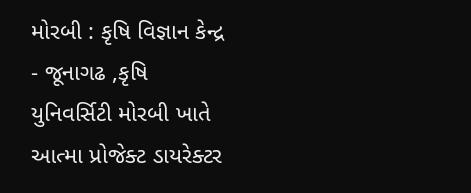મોરબી : કૃષિ વિજ્ઞાન કેન્દ્ર - જૂનાગઢ ,કૃષિ યુનિવર્સિટી મોરબી ખાતે આત્મા પ્રોજેક્ટ ડાયરેક્ટર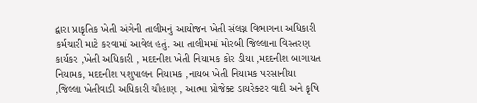દ્વારા પ્રાકૃતિક ખેતી અંગેની તાલીમનું આયોજન ખેતી સંલગ્ન વિભાગના અધિકારી કર્મચારી માટે કરવામાં આવેલ હતું. આ તાલીમમાં મોરબી જિલ્લાના વિસ્તરણ કાર્યકર ,ખેતી અધિકારી , મદદનીશ ખેતી નિયામક કોર ડીયા ,મદદનીશ બાગાયત નિયામક, મદદનીશ પશુપાલન નિયામક ,નાયબ ખેતી નિયામક પરસાનીયા ,જિલ્લા ખેતીવાડી અધિકારી ચૌહાણ , આત્મા પ્રોજેક્ટ ડાયરેક્ટર વાદી અને કૃષિ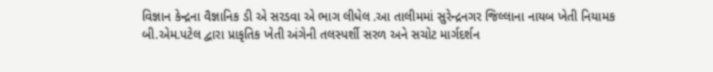વિજ્ઞાન કેન્દ્રના વૈજ્ઞાનિક ડી એ સરડવા એ ભાગ લીધેલ .આ તાલીમમાં સુરેન્દ્રનગર જિલ્લાના નાયબ ખેતી નિયામક બી.એમ.પટેલ દ્વારા પ્રાકૃતિક ખેતી અંગેની તલસ્પર્શી સરળ અને સચોટ માર્ગદર્શન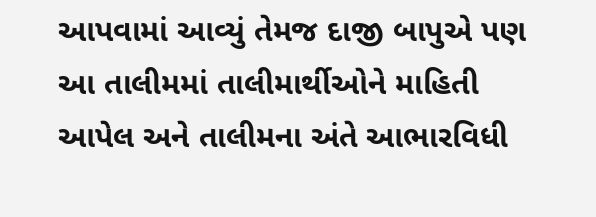આપવામાં આવ્યું તેમજ દાજી બાપુએ પણ આ તાલીમમાં તાલીમાર્થીઓને માહિતી આપેલ અને તાલીમના અંતે આભારવિધી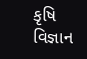કૃષિ વિજ્ઞાન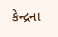કેન્દ્રના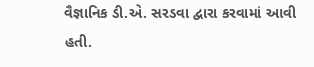વૈજ્ઞાનિક ડી.એ. સરડવા દ્વારા કરવામાં આવી હતી.